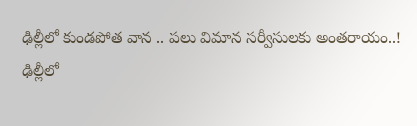ఢిల్లీలో కుండపోత వాన .. పలు విమాన సర్వీసులకు అంతరాయం..!
ఢిల్లీలో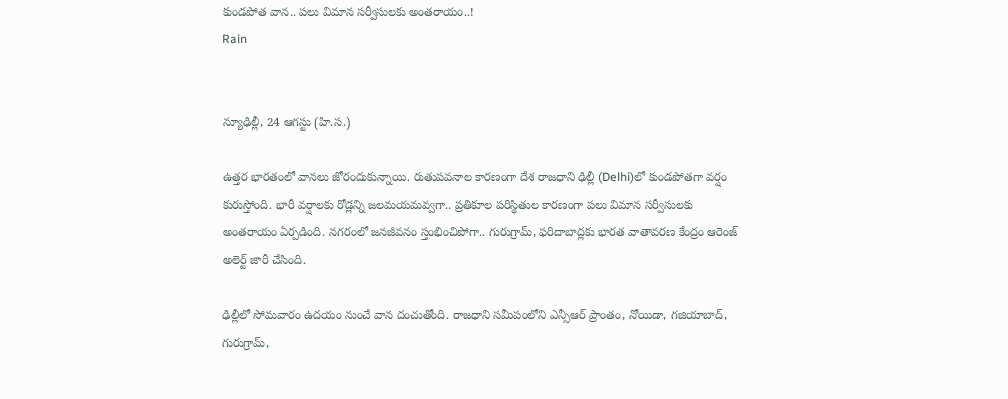కుండపోత వాన.. పలు విమాన సర్వీసులకు అంతరాయం..!
Rain


న్యూఢిల్లీ, 24 ఆగస్టు (హి.స.)

ఉత్తర భారతంలో వానలు జోరందుకున్నాయి. రుతుపవనాల కారణంగా దేశ రాజధాని ఢిల్లీ (Delhi)లో కుండపోతగా వర్షం కురుస్తోంది. భారీ వర్షాలకు రోడ్లన్ని జలమయమవ్వగా.. ప్రతికూల పరిస్థితుల కారణంగా పలు విమాన సర్వీసులకు అంతరాయం ఏర్పడింది. నగరంలో జనజీవనం స్తంభించిపోగా.. గురుగ్రామ్, ఫరిదాబాద్లకు భారత వాతావరణ కేంద్రం ఆరెంజ్ అలెర్ట్ జారీ చేసింది.

ఢిల్లీలో సోమవారం ఉదయం నుంచే వాన దంచుతోంది. రాజధాని సమీపంలోని ఎన్సీఆర్ ప్రాంతం, నోయిడా, గజియాబాద్, గురుగ్రామ్,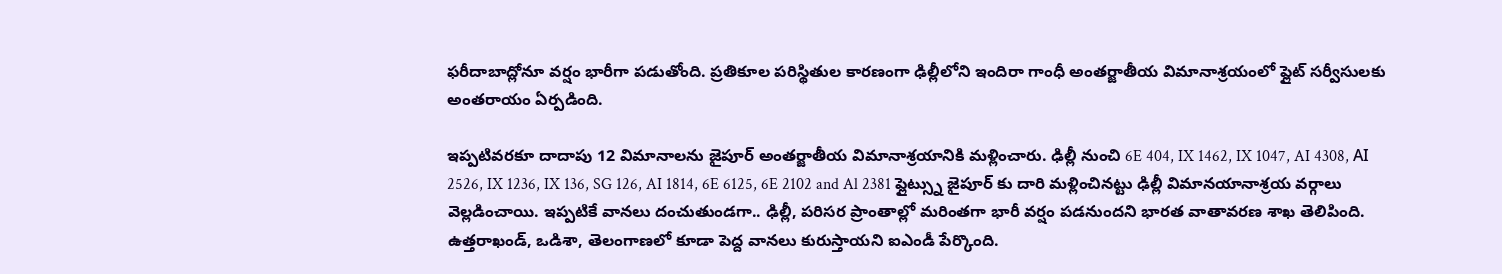ఫరీదాబాద్లోనూ వర్షం భారీగా పడుతోంది. ప్రతికూల పరిస్థితుల కారణంగా ఢిల్లీలోని ఇందిరా గాంధీ అంతర్జాతీయ విమానాశ్రయంలో ఫ్లైట్ సర్వీసులకు అంతరాయం ఏర్పడింది.

ఇప్పటివరకూ దాదాపు 12 విమానాలను జైపూర్ అంతర్జాతీయ విమానాశ్రయానికి మళ్లించారు. ఢిల్లీ నుంచి 6E 404, IX 1462, IX 1047, AI 4308, ΑΙ 2526, IX 1236, IX 136, SG 126, AI 1814, 6E 6125, 6E 2102 and Al 2381 ఫ్లైట్స్ను జైపూర్ కు దారి మళ్లించినట్టు ఢిల్లీ విమానయానాశ్రయ వర్గాలు వెల్లడించాయి. ఇప్పటికే వానలు దంచుతుండగా.. ఢిల్లీ, పరిసర ప్రాంతాల్లో మరింతగా భారీ వర్షం పడనుందని భారత వాతావరణ శాఖ తెలిపింది. ఉత్తరాఖండ్, ఒడిశా, తెలంగాణలో కూడా పెద్ద వానలు కురుస్తాయని ఐఎండీ పేర్కొంది.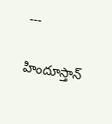---

హిందూస్తాన్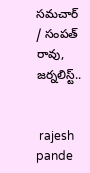సమచార్ / సంపత్ రావు, జర్నలిస్ట్..


 rajesh pande